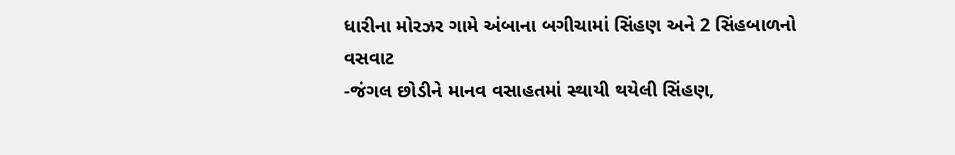ધારીના મોરઝર ગામે અંબાના બગીચામાં સિંહણ અને 2 સિંહબાળનો વસવાટ
-જંગલ છોડીને માનવ વસાહતમાં સ્થાયી થયેલી સિંહણ,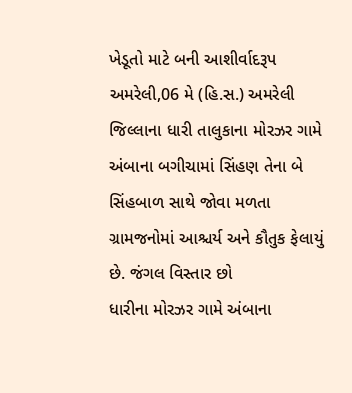ખેડૂતો માટે બની આશીર્વાદરૂપ અમરેલી,06 મે (હિ.સ.) અમરેલી જિલ્લાના ધારી તાલુકાના મોરઝર ગામે અંબાના બગીચામાં સિંહણ તેના બે સિંહબાળ સાથે જોવા મળતા ગ્રામજનોમાં આશ્ચર્ય અને કૌતુક ફેલાયું છે. જંગલ વિસ્તાર છો
ધારીના મોરઝર ગામે અંબાના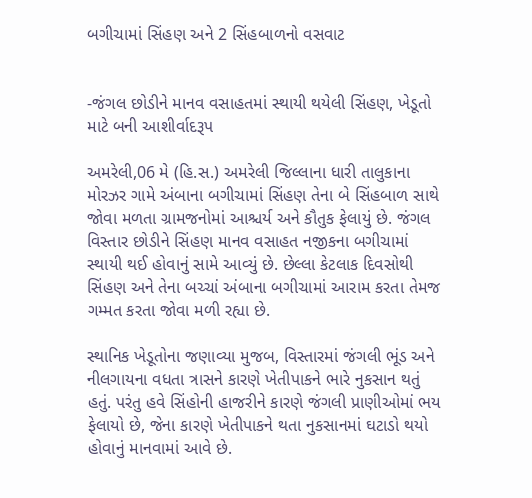બગીચામાં સિંહણ અને 2 સિંહબાળનો વસવાટ


-જંગલ છોડીને માનવ વસાહતમાં સ્થાયી થયેલી સિંહણ, ખેડૂતો માટે બની આશીર્વાદરૂપ

અમરેલી,06 મે (હિ.સ.) અમરેલી જિલ્લાના ધારી તાલુકાના મોરઝર ગામે અંબાના બગીચામાં સિંહણ તેના બે સિંહબાળ સાથે જોવા મળતા ગ્રામજનોમાં આશ્ચર્ય અને કૌતુક ફેલાયું છે. જંગલ વિસ્તાર છોડીને સિંહણ માનવ વસાહત નજીકના બગીચામાં સ્થાયી થઈ હોવાનું સામે આવ્યું છે. છેલ્લા કેટલાક દિવસોથી સિંહણ અને તેના બચ્ચાં અંબાના બગીચામાં આરામ કરતા તેમજ ગમ્મત કરતા જોવા મળી રહ્યા છે.

સ્થાનિક ખેડૂતોના જણાવ્યા મુજબ, વિસ્તારમાં જંગલી ભૂંડ અને નીલગાયના વધતા ત્રાસને કારણે ખેતીપાકને ભારે નુકસાન થતું હતું. પરંતુ હવે સિંહોની હાજરીને કારણે જંગલી પ્રાણીઓમાં ભય ફેલાયો છે, જેના કારણે ખેતીપાકને થતા નુકસાનમાં ઘટાડો થયો હોવાનું માનવામાં આવે છે.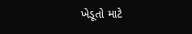ખેડૂતો માટે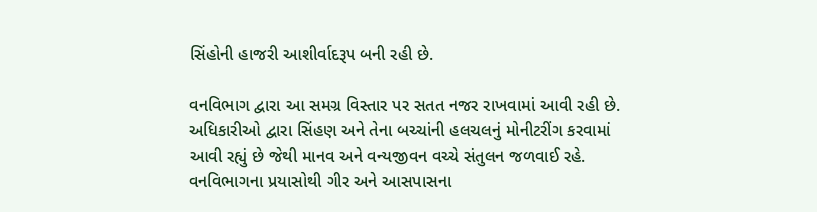સિંહોની હાજરી આશીર્વાદરૂપ બની રહી છે.

વનવિભાગ દ્વારા આ સમગ્ર વિસ્તાર પર સતત નજર રાખવામાં આવી રહી છે. અધિકારીઓ દ્વારા સિંહણ અને તેના બચ્ચાંની હલચલનું મોનીટરીંગ કરવામાં આવી રહ્યું છે જેથી માનવ અને વન્યજીવન વચ્ચે સંતુલન જળવાઈ રહે. વનવિભાગના પ્રયાસોથી ગીર અને આસપાસના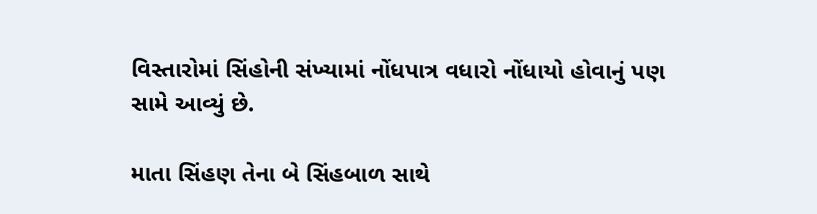વિસ્તારોમાં સિંહોની સંખ્યામાં નોંધપાત્ર વધારો નોંધાયો હોવાનું પણ સામે આવ્યું છે.

માતા સિંહણ તેના બે સિંહબાળ સાથે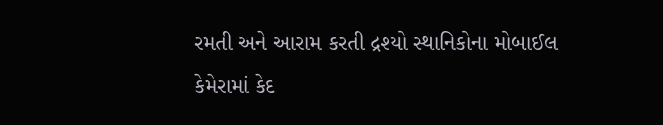રમતી અને આરામ કરતી દ્રશ્યો સ્થાનિકોના મોબાઈલ કેમેરામાં કેદ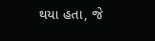થયા હતા, જે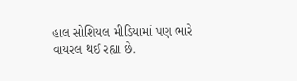હાલ સોશિયલ મીડિયામાં પણ ભારે વાયરલ થઈ રહ્યા છે.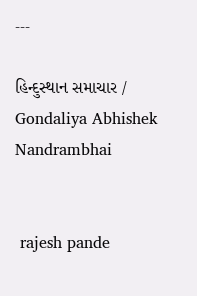---

હિન્દુસ્થાન સમાચાર / Gondaliya Abhishek Nandrambhai


 rajesh pande